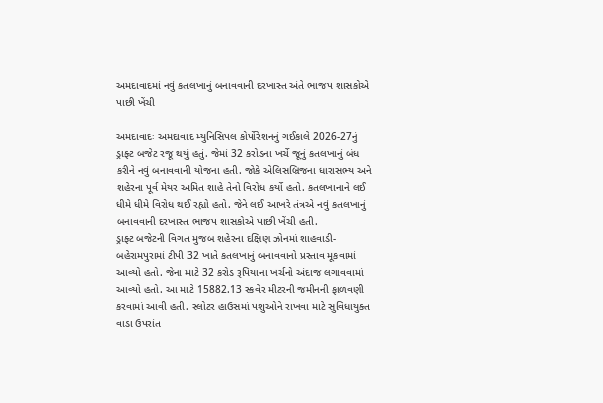અમદાવાદમાં નવું કતલખાનું બનાવવાની દરખાસ્ત અંતે ભાજપ શાસકોએ પાછી ખેંચી

અમદાવાદઃ અમદાવાદ મ્યુનિસિપલ કોર્પોરેશનનું ગઈકાલે 2026-27નું ડ્રાફ્ટ બજેટ રજૂ થયું હતું. જેમાં 32 કરોડના ખર્ચે જૂનું કતલખાનું બંધ કરીને નવું બનાવવાની યોજના હતી. જોકે એલિસબ્રિજના ધારાસભ્ય અને શહેરના પૂર્વ મેયર અમિત શાહે તેનો વિરોધ કર્યો હતો. કતલખાનાને લઈ ધીમે ધીમે વિરોધ થઈ રહ્યો હતો. જેને લઈ આખરે તંત્રએ નવું કતલખાનું બનાવવાની દરખાસ્ત ભાજપ શાસકોએ પાછી ખેંચી હતી.
ડ્રાફ્ટ બજેટની વિગત મુજબ શહેરના દક્ષિણ ઝોનમાં શાહવાડી-બહેરામપુરામાં ટીપી 32 ખાતે કતલખાનું બનાવવાનો પ્રસ્તાવ મૂકવામાં આવ્યો હતો. જેના માટે 32 કરોડ રૂપિયાના ખર્ચનો અંદાજ લગાવવામાં આવ્યો હતો. આ માટે 15882.13 સ્કવેર મીટરની જમીનની ફાળવણી કરવામાં આવી હતી. સ્લોટર હાઉસમાં પશુઓને રાખવા માટે સુવિધાયુક્ત વાડા ઉપરાંત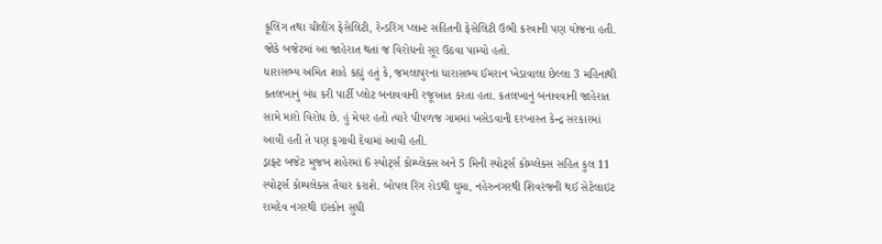કૂલિંગ તથા ચીલીંગ ફેસેલિટી, રેન્ડરિંગ પ્લાન્ટ સહિતની ફેસેલિટી ઉભી કરવાની પણ યોજના હતી. જોકે બજેટમાં આ જાહેરાત થતાં જ વિરોધનો સૂર ઉઠવા પામ્યો હતો.
ધારાસભ્ય અમિત શાહે કહ્યું હતું કે, જમલાપુરના ધારાસભ્ય ઈમરાન ખેડાવાલા છેલ્લા 3 મહિનાથી કતલખાનું બંધ કરી પાર્ટી પ્લોટ બનાવવાની રજૂઆત કરતા હતા. કતલખાનું બનાવવાની જાહેરાત સામે મારો વિરોધ છે. હું મેયર હતો ત્યારે પીપળજ ગામમાં ખસેડવાની દરખાસ્ત કેન્દ્ર સરકારમાં આવી હતી તે પણ ફગાવી દેવામાં આવી હતી.
ડ્રાફ્ટ બજેટ મુજબ શહેરમાં 6 સ્પોર્ટ્સ કોમ્પ્લેક્સ અને 5 મિની સ્પોર્ટ્સ કોમ્પ્લેક્સ સહિત કુલ 11 સ્પોર્ટ્સ કોમ્પલેક્સ તૈયાર કરાશે. બોપલ રિંગ રોડથી ઘુમા, નહેરુનગરથી શિવરંજની થઈ સેટેલાઇટ રામદેવ નગરથી ઇસ્કોન સુધી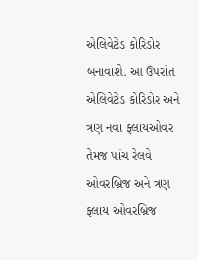એલિવેટેડ કોરિડોર બનાવાશે. આ ઉપરાંત એલિવેટેડ કોરિડોર અને ત્રણ નવા ફ્લાયઓવર તેમજ પાંચ રેલવે ઓવરબ્રિજ અને ત્રણ ફ્લાય ઓવરબ્રિજ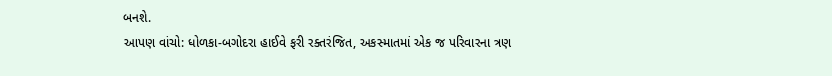બનશે.
આપણ વાંચો: ધોળકા-બગોદરા હાઈવે ફરી રક્તરંજિત, અકસ્માતમાં એક જ પરિવારના ત્રણ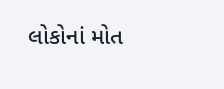લોકોનાં મોત